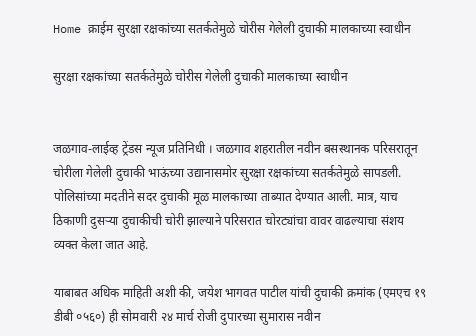Home क्राईम सुरक्षा रक्षकांच्या सतर्कतेमुळे चोरीस गेलेली दुचाकी मालकाच्या स्वाधीन

सुरक्षा रक्षकांच्या सतर्कतेमुळे चोरीस गेलेली दुचाकी मालकाच्या स्वाधीन


जळगाव-लाईव्ह ट्रेंडस न्यूज प्रतिनिधी । जळगाव शहरातील नवीन बसस्थानक परिसरातून चोरीला गेलेली दुचाकी भाऊंच्या उद्यानासमोर सुरक्षा रक्षकांच्या सतर्कतेमुळे सापडली. पोलिसांच्या मदतीने सदर दुचाकी मूळ मालकाच्या ताब्यात देण्यात आली. मात्र, याच ठिकाणी दुसऱ्या दुचाकीची चोरी झाल्याने परिसरात चोरट्यांचा वावर वाढल्याचा संशय व्यक्त केला जात आहे.

याबाबत अधिक माहिती अशी की, जयेश भागवत पाटील यांची दुचाकी क्रमांक (एमएच १९ डीबी ०५६०) ही सोमवारी २४ मार्च रोजी दुपारच्या सुमारास नवीन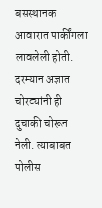बसस्थानक आवारात पार्कींगला लावलेली होती. दरम्यान अज्ञात चोरट्यांनी ही दुचाकी चोरून नेली. त्याबाबत पोलीस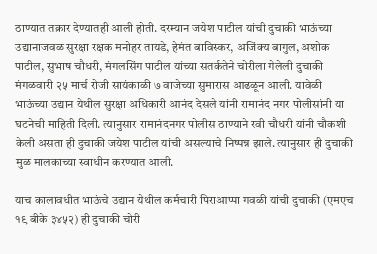ठाण्यात तक्रार देण्यातही आली होती. दरम्यान जयेश पाटील यांची दुचाकी भाऊंच्या उद्यानाजवळ सुरक्षा रक्षक मनोहर तायडे, हेमंत बाविस्कर, अजिंक्य बागुल, अशोक पाटील, सुभाष चौधरी, मंगलसिंग पाटील यांच्या सतर्कतेने चोरीला गेलेली दुचाकी मंगळवारी २५ मार्च रोजी सायंकाळी ७ वाजेच्या सुमारास आढळून आली. यावेळी भाऊंच्या उद्यान येथील सुरक्षा अधिकारी आनंद देसले यांनी रामानंद नगर पोलीसांनी या घटनेची माहिती दिली. त्यानुसार रामानंदनगर पोलीस ठाण्याने रवी चौधरी यांनी चौकशी केली असता ही दुचाकी जयेश पाटील यांची असल्याचे निष्पन्न झाले. त्यानुसार ही दुचाकी मुळ मालकाच्या स्वाधीन करण्यात आली.

याच कालावधीत भाऊंचे उद्यान येथील कर्मचारी पिराआप्पा गवळी यांची दुचाकी (एमएच १९ बीके ३४५२) ही दुचाकी चोरी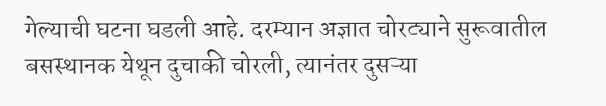गेल्याची घटना घडली आहे. दरम्यान अज्ञात चोरट्याने सुरूवातील बसस्थानक येथून दुचाकी चोरली, त्यानंतर दुसऱ्या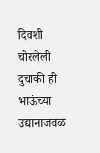दिवशी चोरलेली दुचाकी ही भाऊंच्या उद्यानाजवळ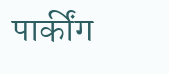पार्कींग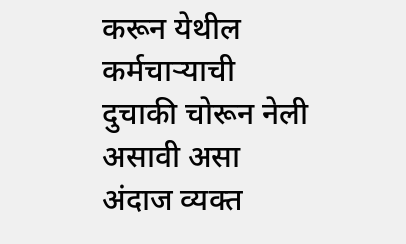करून येथील कर्मचाऱ्याची दुचाकी चोरून नेली असावी असा अंदाज व्यक्त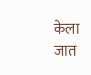केला जात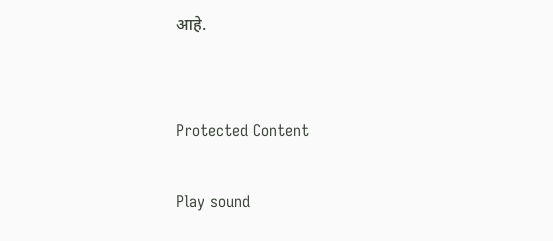आहे.


Protected Content

Play sound